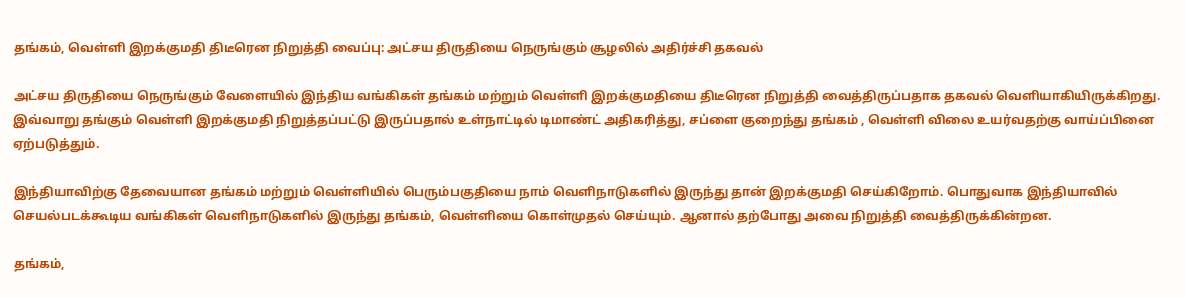தங்கம், வெள்ளி இறக்குமதி திடீரென நிறுத்தி வைப்பு: அட்சய திருதியை நெருங்கும் சூழலில் அதிர்ச்சி தகவல்

அட்சய திருதியை நெருங்கும் வேளையில் இந்திய வங்கிகள் தங்கம் மற்றும் வெள்ளி இறக்குமதியை திடீரென நிறுத்தி வைத்திருப்பதாக தகவல் வெளியாகியிருக்கிறது. இவ்வாறு தங்கும் வெள்ளி இறக்குமதி நிறுத்தப்பட்டு இருப்பதால் உள்நாட்டில் டிமாண்ட் அதிகரித்து, சப்ளை குறைந்து தங்கம் , வெள்ளி விலை உயர்வதற்கு வாய்ப்பினை ஏற்படுத்தும்.

இந்தியாவிற்கு தேவையான தங்கம் மற்றும் வெள்ளியில் பெரும்பகுதியை நாம் வெளிநாடுகளில் இருந்து தான் இறக்குமதி செய்கிறோம். பொதுவாக இந்தியாவில் செயல்படக்கூடிய வங்கிகள் வெளிநாடுகளில் இருந்து தங்கம், வெள்ளியை கொள்முதல் செய்யும். ஆனால் தற்போது அவை நிறுத்தி வைத்திருக்கின்றன.

தங்கம்,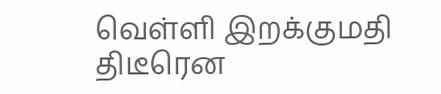வெள்ளி இறக்குமதி திடீரென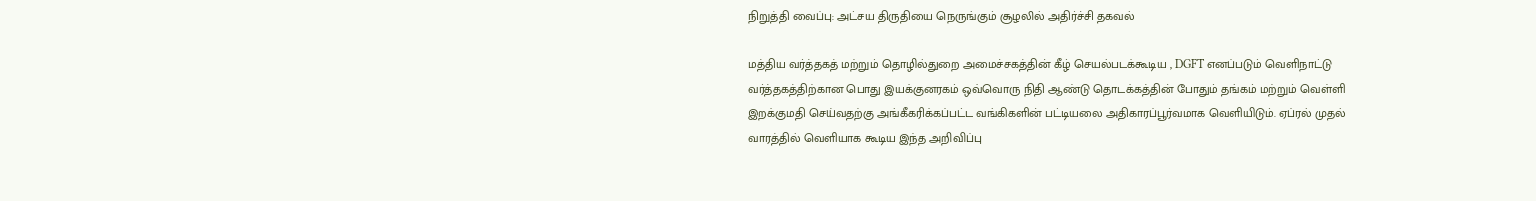நிறுத்தி வைப்பு: அட்சய திருதியை நெருங்கும் சூழலில் அதிர்ச்சி தகவல்

மத்திய வர்த்தகத் மற்றும் தொழில்துறை அமைச்சகத்தின் கீழ் செயல்படக்கூடிய , DGFT எனப்படும் வெளிநாட்டு வர்த்தகத்திற்கான பொது இயக்குனரகம் ஒவ்வொரு நிதி ஆண்டு தொடக்கத்தின் போதும் தங்கம் மற்றும் வெள்ளி இறக்குமதி செய்வதற்கு அங்கீகரிக்கப்பட்ட வங்கிகளின் பட்டியலை அதிகாரப்பூர்வமாக வெளியிடும். ஏப்ரல் முதல் வாரத்தில் வெளியாக கூடிய இந்த அறிவிப்பு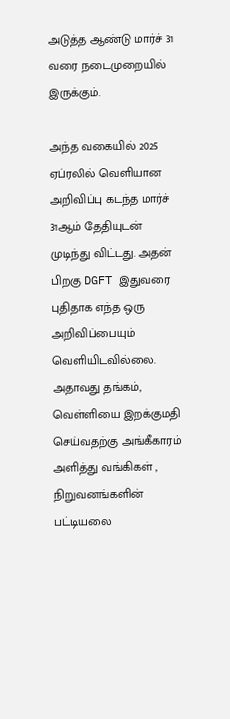அடுத்த ஆண்டு மார்ச் 31 வரை நடைமுறையில் இருக்கும்.

அந்த வகையில் 2025 ஏப்ரலில் வெளியான அறிவிப்பு கடந்த மார்ச் 31ஆம் தேதியுடன் முடிந்து விட்டது. அதன் பிறகு DGFT இதுவரை புதிதாக எந்த ஒரு அறிவிப்பையும் வெளியிடவில்லை. அதாவது தங்கம், வெள்ளியை இறக்குமதி செய்வதற்கு அங்கீகாரம் அளித்து வங்கிகள் , நிறுவனங்களின் பட்டியலை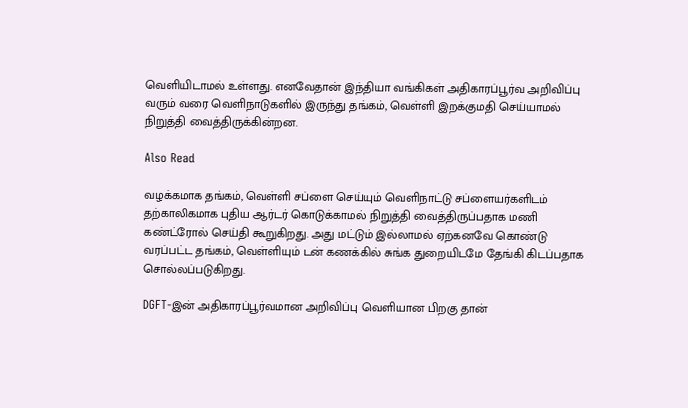வெளியிடாமல் உள்ளது. எனவேதான் இந்தியா வங்கிகள் அதிகாரப்பூர்வ அறிவிப்பு வரும் வரை வெளிநாடுகளில் இருந்து தங்கம், வெள்ளி இறக்குமதி செய்யாமல் நிறுத்தி வைத்திருக்கின்றன.

Also Read

வழக்கமாக தங்கம், வெள்ளி சப்ளை செய்யும் வெளிநாட்டு சப்ளையர்களிடம் தற்காலிகமாக புதிய ஆர்டர் கொடுக்காமல் நிறுத்தி வைத்திருப்பதாக மணி கண்ட்ரோல் செய்தி கூறுகிறது. அது மட்டும் இல்லாமல் ஏற்கனவே கொண்டு வரப்பட்ட தங்கம், வெள்ளியும் டன் கணக்கில் சுங்க துறையிடமே தேங்கி கிடப்பதாக சொல்லப்படுகிறது.

DGFT-இன் அதிகாரப்பூர்வமான அறிவிப்பு வெளியான பிறகு தான்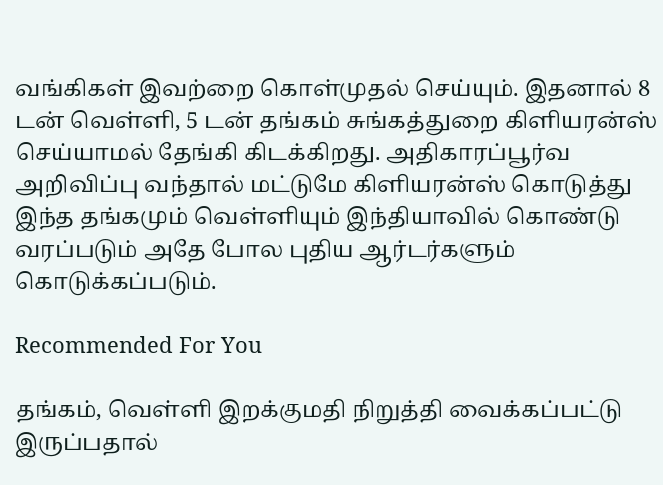வங்கிகள் இவற்றை கொள்முதல் செய்யும். இதனால் 8 டன் வெள்ளி, 5 டன் தங்கம் சுங்கத்துறை கிளியரன்ஸ் செய்யாமல் தேங்கி கிடக்கிறது. அதிகாரப்பூர்வ அறிவிப்பு வந்தால் மட்டுமே கிளியரன்ஸ் கொடுத்து இந்த தங்கமும் வெள்ளியும் இந்தியாவில் கொண்டு வரப்படும் அதே போல புதிய ஆர்டர்களும் கொடுக்கப்படும்.

Recommended For You

தங்கம், வெள்ளி இறக்குமதி நிறுத்தி வைக்கப்பட்டு இருப்பதால்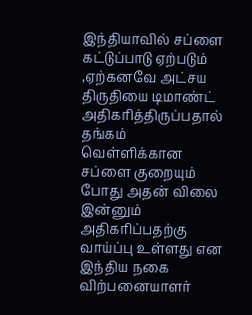இந்தியாவில் சப்ளை கட்டுப்பாடு ஏற்படும் ,ஏற்கனவே அட்சய திருதியை டிமாண்ட் அதிகரித்திருப்பதால் தங்கம் வெள்ளிக்கான சப்ளை குறையும் போது அதன் விலை இன்னும் அதிகரிப்பதற்கு வாய்ப்பு உள்ளது என இந்திய நகை விற்பனையாளர்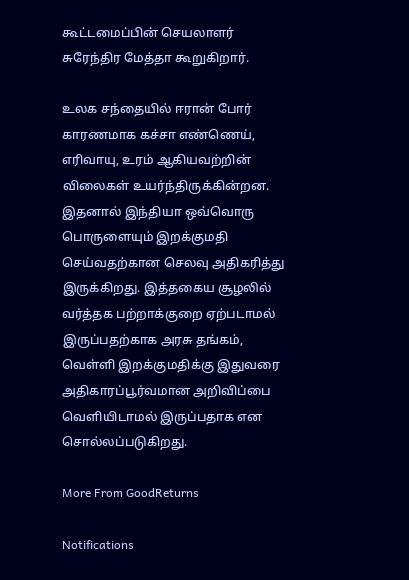கூட்டமைப்பின் செயலாளர் சுரேந்திர மேத்தா கூறுகிறார்.

உலக சந்தையில் ஈரான் போர் காரணமாக கச்சா எண்ணெய், எரிவாயு, உரம் ஆகியவற்றின் விலைகள் உயர்ந்திருக்கின்றன. இதனால் இந்தியா ஒவ்வொரு பொருளையும் இறக்குமதி செய்வதற்கான செலவு அதிகரித்து இருக்கிறது. இத்தகைய சூழலில் வர்த்தக பற்றாக்குறை ஏற்படாமல் இருப்பதற்காக அரசு தங்கம், வெள்ளி இறக்குமதிக்கு இதுவரை அதிகாரப்பூர்வமான அறிவிப்பை வெளியிடாமல் இருப்பதாக என சொல்லப்படுகிறது.

More From GoodReturns

Notifications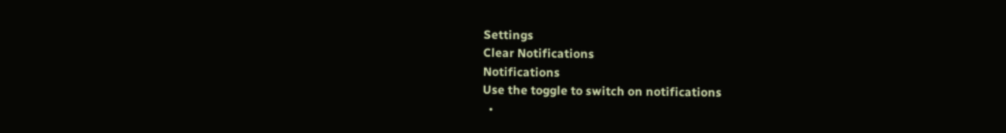Settings
Clear Notifications
Notifications
Use the toggle to switch on notifications
  •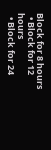Block for 8 hours
  • Block for 12 hours
  • Block for 24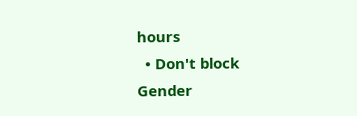hours
  • Don't block
Gender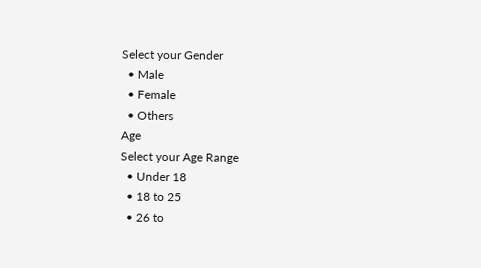Select your Gender
  • Male
  • Female
  • Others
Age
Select your Age Range
  • Under 18
  • 18 to 25
  • 26 to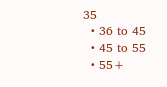35
  • 36 to 45
  • 45 to 55
  • 55+